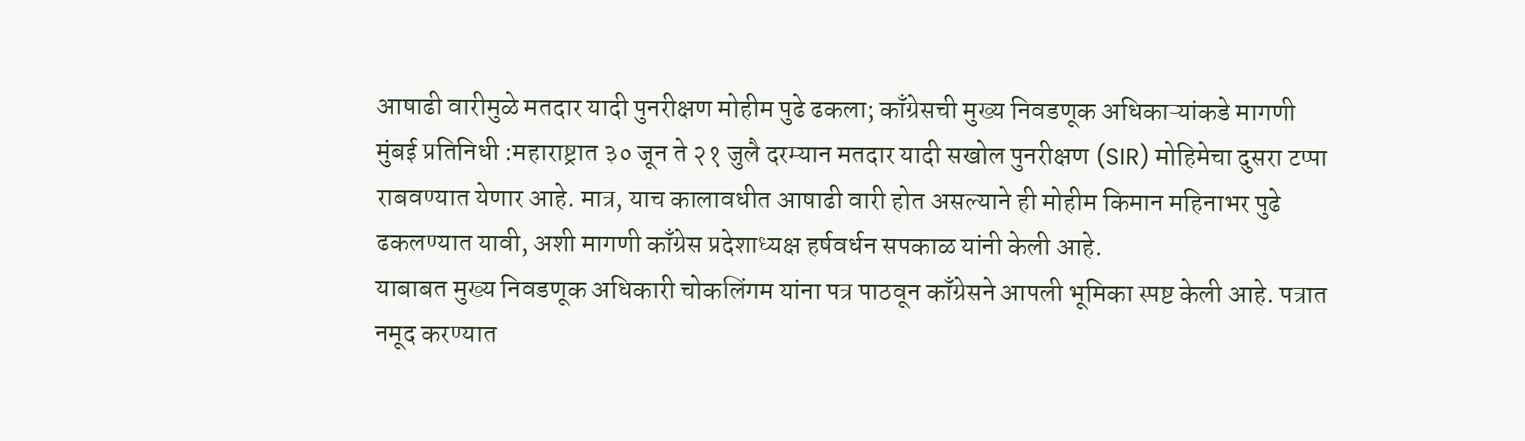आषाढी वारीमुळे मतदार यादी पुनरीक्षण मोहीम पुढे ढकला; काँग्रेसची मुख्य निवडणूक अधिकाऱ्यांकडे मागणी
मुंबई प्रतिनिधी :महाराष्ट्रात ३० जून ते २१ जुलै दरम्यान मतदार यादी सखोल पुनरीक्षण (SIR) मोहिमेचा दुसरा टप्पा राबवण्यात येणार आहे. मात्र, याच कालावधीत आषाढी वारी होत असल्याने ही मोहीम किमान महिनाभर पुढे ढकलण्यात यावी, अशी मागणी काँग्रेस प्रदेशाध्यक्ष हर्षवर्धन सपकाळ यांनी केली आहे.
याबाबत मुख्य निवडणूक अधिकारी चोकलिंगम यांना पत्र पाठवून काँग्रेसने आपली भूमिका स्पष्ट केली आहे. पत्रात नमूद करण्यात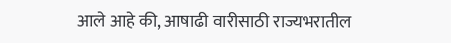आले आहे की, आषाढी वारीसाठी राज्यभरातील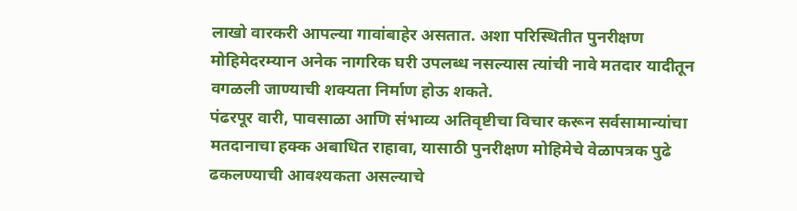लाखो वारकरी आपल्या गावांबाहेर असतात. अशा परिस्थितीत पुनरीक्षण मोहिमेदरम्यान अनेक नागरिक घरी उपलब्ध नसल्यास त्यांची नावे मतदार यादीतून वगळली जाण्याची शक्यता निर्माण होऊ शकते.
पंढरपूर वारी, पावसाळा आणि संभाव्य अतिवृष्टीचा विचार करून सर्वसामान्यांचा मतदानाचा हक्क अबाधित राहावा, यासाठी पुनरीक्षण मोहिमेचे वेळापत्रक पुढे ढकलण्याची आवश्यकता असल्याचे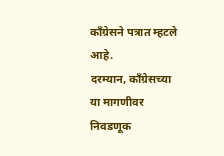काँग्रेसने पत्रात म्हटले आहे.
दरम्यान, काँग्रेसच्या या मागणीवर निवडणूक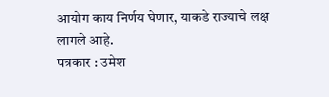आयोग काय निर्णय घेणार, याकडे राज्याचे लक्ष लागले आहे.
पत्रकार : उमेश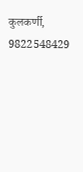कुलकर्णी,
9822548429